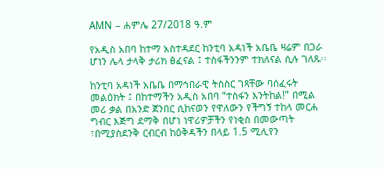AMN – ሐምሌ 27/2018 ዓ.ም

የአዲስ አበባ ከተማ አስተዳደር ከንቲባ አዳነች አቤቤ ዛሬም በጋራ ሆነን ሌላ ታላቅ ታሪክ ፅፈናል ፤ ተስፋችንንም ተክለናል ሲሉ ገለጹ፡፡

ከንቲባ አዳነች አቤቤ በማኅበራዊ ትስስር ገጻቸው ባሰፈሩት መልዕክት ፤ በከተማችን አዲስ አበባ “ተስፋን እንትከል!” በሚል መሪ ቃል በአንድ ጀንበር ሲከናወን የዋለውን የችግኝ ተከላ መርሐ ግብር እጅግ ደማቅ በሆነ ነዋሪዎቻችን የነቂስ በመውጣት ፣በሚያስደንቅ ርብርብ ከዕቅዳችን በላይ 1.5 ሚሊየን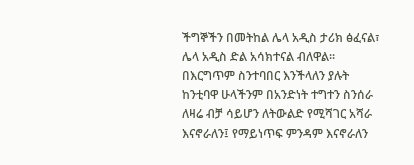ችግኞችን በመትከል ሌላ አዲስ ታሪክ ፅፈናል፣ ሌላ አዲስ ድል አሳክተናል ብለዋል።
በእርግጥም ስንተባበር እንችላለን ያሉት ከንቲባዋ ሁላችንም በአንድነት ተግተን ስንሰራ ለዛሬ ብቻ ሳይሆን ለትውልድ የሚሻገር አሻራ እናኖራለን፤ የማይነጥፍ ምንዳም እናኖራለን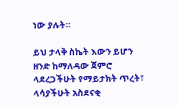ነው ያሉት።

ይህ ታላቅ ስኬት እውን ይሆን ዘንድ ከማለዳው ጀምሮ ላደረጋችሁት የማይታክት ጥረት፣ ላሳያችሁት አስደናቂ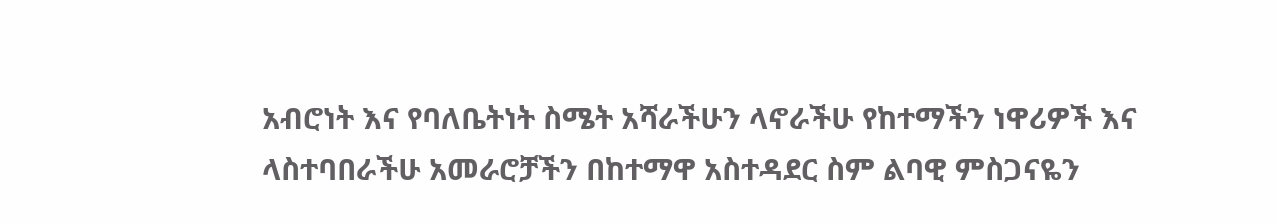አብሮነት እና የባለቤትነት ስሜት አሻራችሁን ላኖራችሁ የከተማችን ነዋሪዎች እና ላስተባበራችሁ አመራሮቻችን በከተማዋ አስተዳደር ስም ልባዊ ምስጋናዬን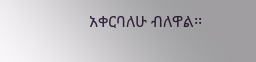አቀርባለሁ ብለዋል፡፡